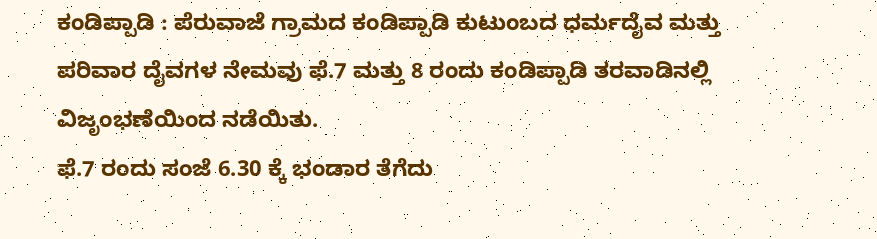ಕಂಡಿಪ್ಪಾಡಿ : ಪೆರುವಾಜೆ ಗ್ರಾಮದ ಕಂಡಿಪ್ಪಾಡಿ ಕುಟುಂಬದ ಧರ್ಮದೈವ ಮತ್ತು ಪರಿವಾರ ದೈವಗಳ ನೇಮವು ಫೆ.7 ಮತ್ತು 8 ರಂದು ಕಂಡಿಪ್ಪಾಡಿ ತರವಾಡಿನಲ್ಲಿ ವಿಜೃಂಭಣೆಯಿಂದ ನಡೆಯಿತು.
ಫೆ.7 ರಂದು ಸಂಜೆ 6.30 ಕ್ಕೆ ಭಂಡಾರ ತೆಗೆದು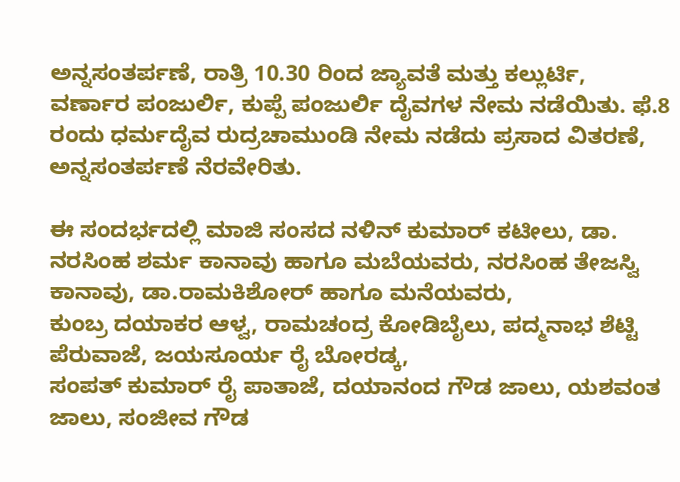ಅನ್ನಸಂತರ್ಪಣೆ, ರಾತ್ರಿ 10.30 ರಿಂದ ಜ್ಯಾವತೆ ಮತ್ತು ಕಲ್ಲುರ್ಟಿ, ವರ್ಣಾರ ಪಂಜುರ್ಲಿ, ಕುಪ್ಪೆ ಪಂಜುರ್ಲಿ ದೈವಗಳ ನೇಮ ನಡೆಯಿತು. ಫೆ.8 ರಂದು ಧರ್ಮದೈವ ರುದ್ರಚಾಮುಂಡಿ ನೇಮ ನಡೆದು ಪ್ರಸಾದ ವಿತರಣೆ, ಅನ್ನಸಂತರ್ಪಣೆ ನೆರವೇರಿತು.

ಈ ಸಂದರ್ಭದಲ್ಲಿ ಮಾಜಿ ಸಂಸದ ನಳಿನ್ ಕುಮಾರ್ ಕಟೀಲು, ಡಾ. ನರಸಿಂಹ ಶರ್ಮ ಕಾನಾವು ಹಾಗೂ ಮಬೆಯವರು, ನರಸಿಂಹ ತೇಜಸ್ವಿ ಕಾನಾವು, ಡಾ.ರಾಮಕಿಶೋರ್ ಹಾಗೂ ಮನೆಯವರು,
ಕುಂಬ್ರ ದಯಾಕರ ಆಳ್ವ, ರಾಮಚಂದ್ರ ಕೋಡಿಬೈಲು, ಪದ್ಮನಾಭ ಶೆಟ್ಟಿ ಪೆರುವಾಜೆ, ಜಯಸೂರ್ಯ ರೈ ಬೋರಡ್ಕ,
ಸಂಪತ್ ಕುಮಾರ್ ರೈ ಪಾತಾಜೆ, ದಯಾನಂದ ಗೌಡ ಜಾಲು, ಯಶವಂತ ಜಾಲು, ಸಂಜೀವ ಗೌಡ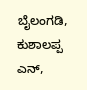ಬೈಲಂಗಡಿ, ಕುಶಾಲಪ್ಪ ಎನ್,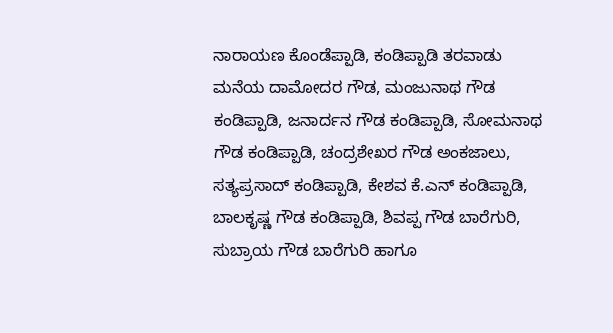ನಾರಾಯಣ ಕೊಂಡೆಪ್ಪಾಡಿ, ಕಂಡಿಪ್ಪಾಡಿ ತರವಾಡು ಮನೆಯ ದಾಮೋದರ ಗೌಡ, ಮಂಜುನಾಥ ಗೌಡ ಕಂಡಿಪ್ಪಾಡಿ, ಜನಾರ್ದನ ಗೌಡ ಕಂಡಿಪ್ಪಾಡಿ, ಸೋಮನಾಥ ಗೌಡ ಕಂಡಿಪ್ಪಾಡಿ, ಚಂದ್ರಶೇಖರ ಗೌಡ ಅಂಕಜಾಲು, ಸತ್ಯಪ್ರಸಾದ್ ಕಂಡಿಪ್ಪಾಡಿ, ಕೇಶವ ಕೆ.ಎನ್ ಕಂಡಿಪ್ಪಾಡಿ, ಬಾಲಕೃಷ್ಣ ಗೌಡ ಕಂಡಿಪ್ಪಾಡಿ, ಶಿವಪ್ಪ ಗೌಡ ಬಾರೆಗುರಿ, ಸುಬ್ರಾಯ ಗೌಡ ಬಾರೆಗುರಿ ಹಾಗೂ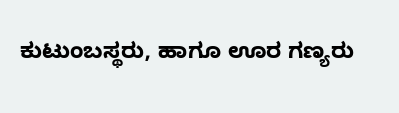ಕುಟುಂಬಸ್ಥರು, ಹಾಗೂ ಊರ ಗಣ್ಯರು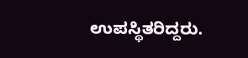ಉಪಸ್ಥಿತರಿದ್ದರು.